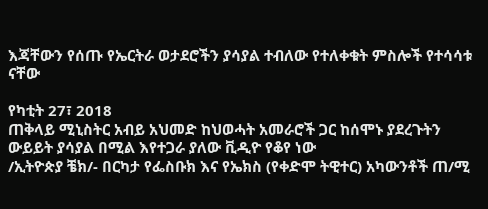እጃቸውን የሰጡ የኤርትራ ወታደሮችን ያሳያል ተብለው የተለቀቁት ምስሎች የተሳሳቱ ናቸው

የካቲት 27፣ 2018
ጠቅላይ ሚኒስትር አብይ አህመድ ከህወሓት አመራሮች ጋር ከሰሞኑ ያደረጉትን ውይይት ያሳያል በሚል እየተጋራ ያለው ቪዲዮ የቆየ ነው
/ኢትዮጵያ ቼክ/- በርካታ የፌስቡክ እና የኤክስ (የቀድሞ ትዊተር) አካውንቶች ጠ/ሚ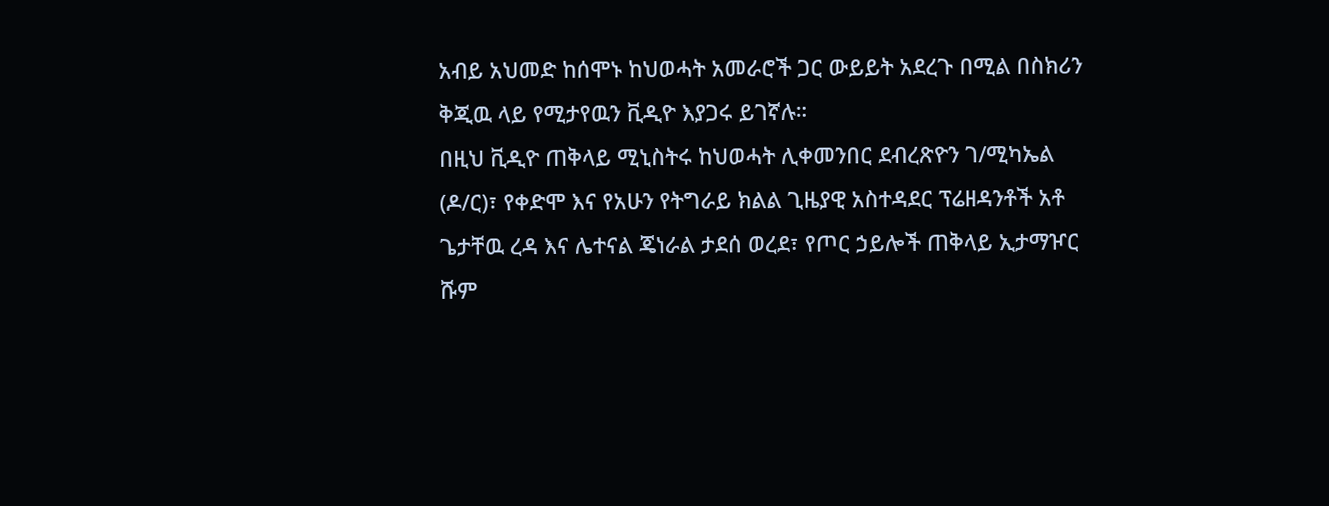አብይ አህመድ ከሰሞኑ ከህወሓት አመራሮች ጋር ውይይት አደረጉ በሚል በስክሪን ቅጂዉ ላይ የሚታየዉን ቪዲዮ እያጋሩ ይገኛሉ።
በዚህ ቪዲዮ ጠቅላይ ሚኒስትሩ ከህወሓት ሊቀመንበር ደብረጽዮን ገ/ሚካኤል (ዶ/ር)፣ የቀድሞ እና የአሁን የትግራይ ክልል ጊዜያዊ አስተዳደር ፕሬዘዳንቶች አቶ ጌታቸዉ ረዳ እና ሌተናል ጄነራል ታደሰ ወረደ፣ የጦር ኃይሎች ጠቅላይ ኢታማዦር ሹም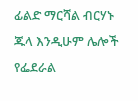ፊልድ ማርሻል ብርሃኑ ጁላ እንዲሁም ሌሎች የፌደራል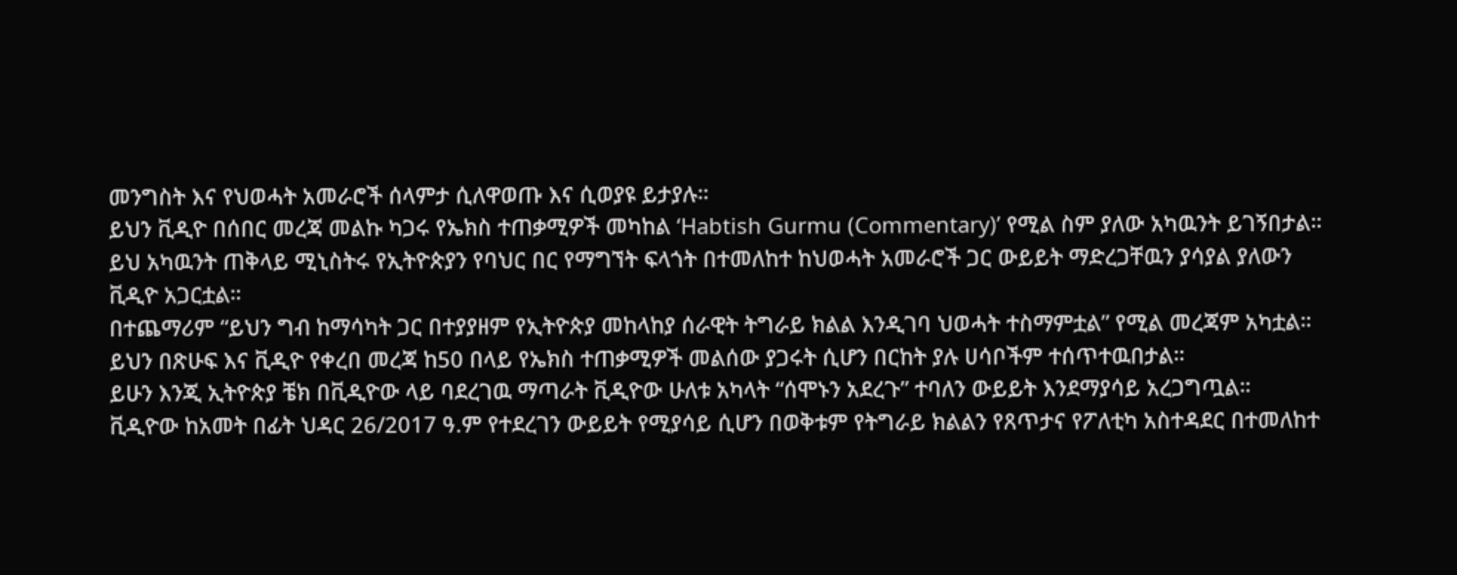መንግስት እና የህወሓት አመራሮች ሰላምታ ሲለዋወጡ እና ሲወያዩ ይታያሉ።
ይህን ቪዲዮ በሰበር መረጃ መልኩ ካጋሩ የኤክስ ተጠቃሚዎች መካከል ‘Habtish Gurmu (Commentary)’ የሚል ስም ያለው አካዉንት ይገኝበታል።
ይህ አካዉንት ጠቅላይ ሚኒስትሩ የኢትዮጵያን የባህር በር የማግኘት ፍላጎት በተመለከተ ከህወሓት አመራሮች ጋር ውይይት ማድረጋቸዉን ያሳያል ያለውን ቪዲዮ አጋርቷል።
በተጨማሪም “ይህን ግብ ከማሳካት ጋር በተያያዘም የኢትዮጵያ መከላከያ ሰራዊት ትግራይ ክልል እንዲገባ ህወሓት ተስማምቷል” የሚል መረጃም አካቷል።
ይህን በጽሁፍ እና ቪዲዮ የቀረበ መረጃ ከ50 በላይ የኤክስ ተጠቃሚዎች መልሰው ያጋሩት ሲሆን በርከት ያሉ ሀሳቦችም ተሰጥተዉበታል።
ይሁን እንጂ ኢትዮጵያ ቼክ በቪዲዮው ላይ ባደረገዉ ማጣራት ቪዲዮው ሁለቱ አካላት “ሰሞኑን አደረጉ” ተባለን ውይይት እንደማያሳይ አረጋግጧል።
ቪዲዮው ከአመት በፊት ህዳር 26/2017 ዓ.ም የተደረገን ውይይት የሚያሳይ ሲሆን በወቅቱም የትግራይ ክልልን የጸጥታና የፖለቲካ አስተዳደር በተመለከተ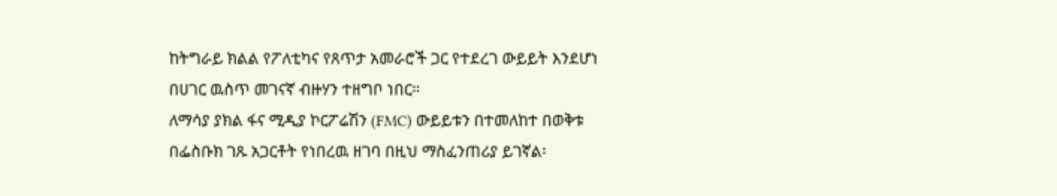ከትግራይ ክልል የፖለቲካና የጸጥታ አመራሮች ጋር የተደረገ ውይይት እንደሆነ በሀገር ዉስጥ መገናኛ ብዙሃን ተዘግቦ ነበር።
ለማሳያ ያክል ፋና ሚዲያ ኮርፖሬሽን (FMC) ውይይቱን በተመለከተ በወቅቱ በፌስቡክ ገጹ አጋርቶት የነበረዉ ዘገባ በዚህ ማስፈንጠሪያ ይገኛል፡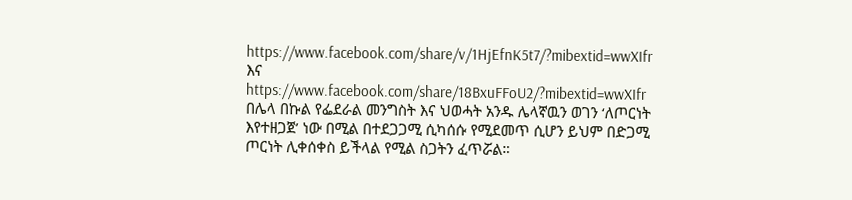https://www.facebook.com/share/v/1HjEfnK5t7/?mibextid=wwXIfr እና https://www.facebook.com/share/18BxuFFoU2/?mibextid=wwXIfr
በሌላ በኩል የፌደራል መንግስት እና ህወሓት አንዱ ሌላኛዉን ወገን ‘ለጦርነት እየተዘጋጀ’ ነው በሚል በተደጋጋሚ ሲካሰሱ የሚደመጥ ሲሆን ይህም በድጋሚ ጦርነት ሊቀሰቀስ ይችላል የሚል ስጋትን ፈጥሯል።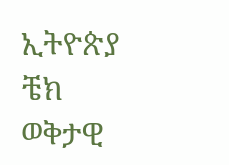ኢትዮጵያ ቼክ
ወቅታዊ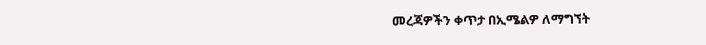መረጃዎችን ቀጥታ በኢሜልዎ ለማግኘት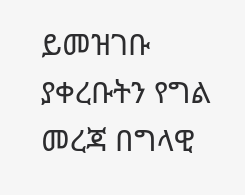ይመዝገቡ
ያቀረቡትን የግል መረጃ በግላዊ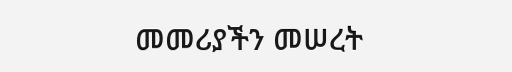መመሪያችን መሠረት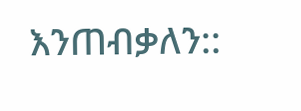እንጠብቃለን::